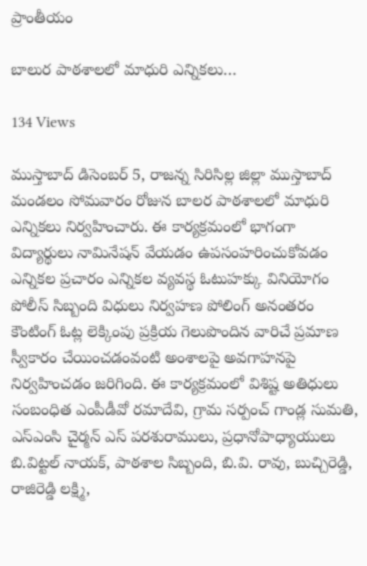ప్రాంతీయం

బాలుర పాఠశాలలో మాధురి ఎన్నికలు…

134 Views

ముస్తాబాద్ డిసెంబర్ 5, రాజన్న సిరిసిల్ల జిల్లా ముస్తాబాద్ మండలం సోమవారం రోజున బాలర పాఠశాలలో మాధురి ఎన్నికలు నిర్వహించారు. ఈ కార్యక్రమంలో భాగంగా విద్యార్థులు నామినేషన్ వేయడం ఉపసంహరించుకోవడం ఎన్నికల ప్రచారం ఎన్నికల వ్యవస్థ ఓటుహక్కు వినియోగం పోలీస్ సిబ్బంది విధులు నిర్వహణ పోలింగ్ అనంతరం కౌంటింగ్ ఓట్ల లెక్కింపు ప్రక్రియ గెలుపొందిన వారిచే ప్రమాణ స్వీకారం చేయించడంవంటి అంశాలపై అవగాహనపై నిర్వహించడం జరిగింది. ఈ కార్యక్రమంలో విశిష్ట అతిధులు సంబంధిత ఎంపీడీవో రమాదేవి, గ్రామ సర్పంచ్ గాండ్ల సుమతి, ఎస్ఎంసి చైర్మన్ ఎస్ పరశురాములు, ప్రధానోపాధ్యాయులు బి.విట్టల్ నాయక్, పాఠశాల సిబ్బంది, బి.వి. రావు, బుచ్చిరెడ్డి, రాజిరెడ్డి లక్ష్మి,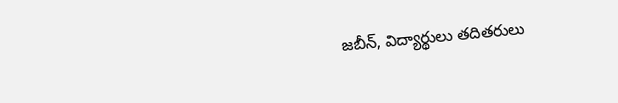జబీన్, విద్యార్థులు తదితరులు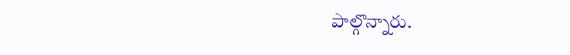పాల్గొన్నారు.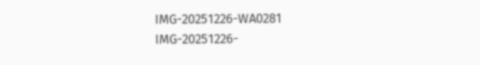IMG-20251226-WA0281
IMG-20251226-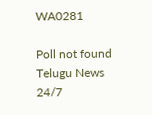WA0281

Poll not found
Telugu News 24/7